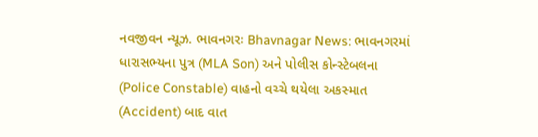નવજીવન ન્યૂઝ. ભાવનગરઃ Bhavnagar News: ભાવનગરમાં ધારાસભ્યના પુત્ર (MLA Son) અને પોલીસ કોન્સ્ટેબલના (Police Constable) વાહનો વચ્ચે થયેલા અકસ્માત (Accident) બાદ વાત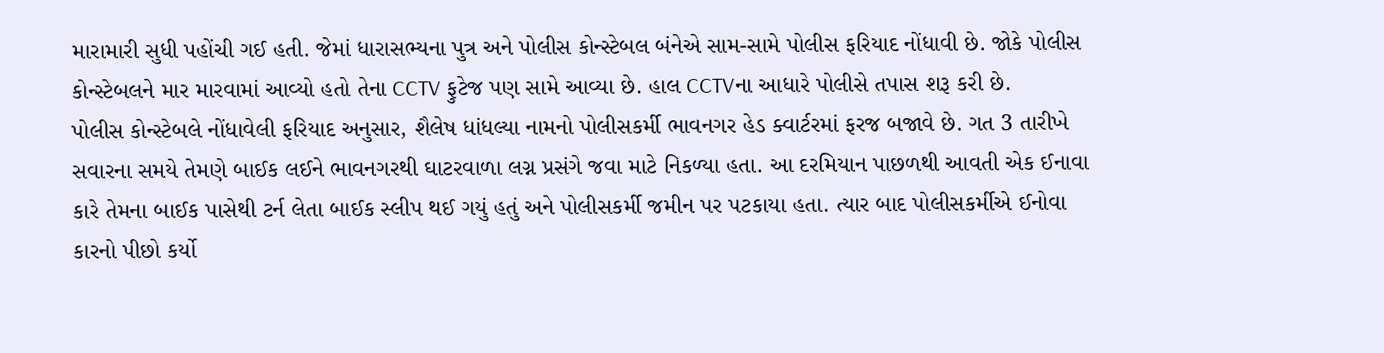મારામારી સુધી પહોંચી ગઈ હતી. જેમાં ધારાસભ્યના પુત્ર અને પોલીસ કોન્સ્ટેબલ બંનેએ સામ-સામે પોલીસ ફરિયાદ નોંધાવી છે. જોકે પોલીસ કોન્સ્ટેબલને માર મારવામાં આવ્યો હતો તેના CCTV ફુટેજ પણ સામે આવ્યા છે. હાલ CCTVના આધારે પોલીસે તપાસ શરૂ કરી છે.
પોલીસ કોન્સ્ટેબલે નોંધાવેલી ફરિયાદ અનુસાર, શૈલેષ ધાંધલ્યા નામનો પોલીસકર્મી ભાવનગર હેડ ક્વાર્ટરમાં ફરજ બજાવે છે. ગત 3 તારીખે સવારના સમયે તેમણે બાઈક લઈને ભાવનગરથી ઘાટરવાળા લગ્ન પ્રસંગે જવા માટે નિકળ્યા હતા. આ દરમિયાન પાછળથી આવતી એક ઈનાવા કારે તેમના બાઈક પાસેથી ટર્ન લેતા બાઈક સ્લીપ થઈ ગયું હતું અને પોલીસકર્મી જમીન પર પટકાયા હતા. ત્યાર બાદ પોલીસકર્મીએ ઈનોવા કારનો પીછો કર્યો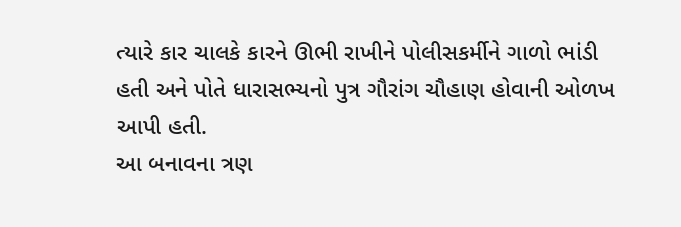ત્યારે કાર ચાલકે કારને ઊભી રાખીને પોલીસકર્મીને ગાળો ભાંડી હતી અને પોતે ધારાસભ્યનો પુત્ર ગૌરાંગ ચૌહાણ હોવાની ઓળખ આપી હતી.
આ બનાવના ત્રણ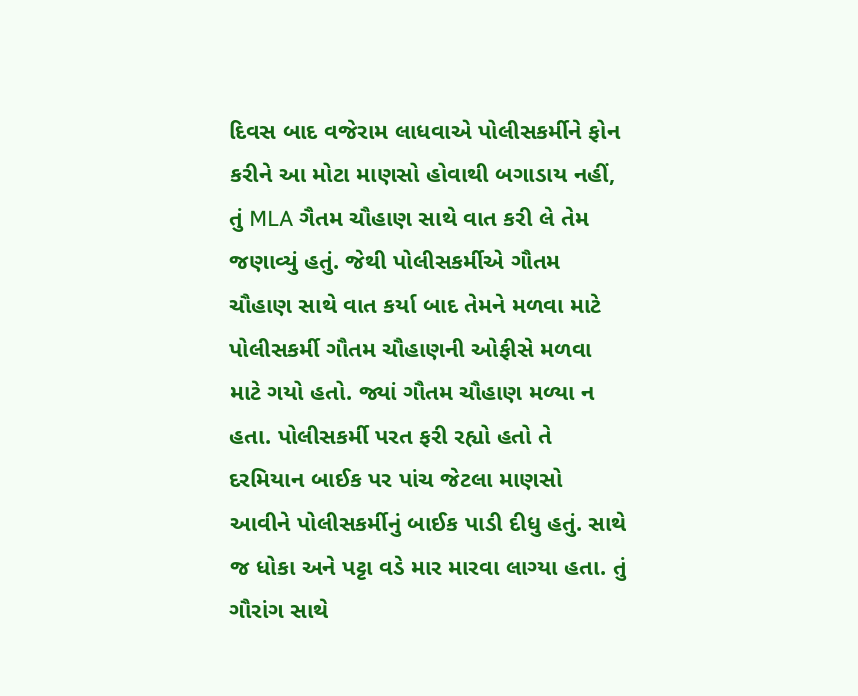દિવસ બાદ વજેરામ લાધવાએ પોલીસકર્મીને ફોન કરીને આ મોટા માણસો હોવાથી બગાડાય નહીં, તું MLA ગૈતમ ચૌહાણ સાથે વાત કરી લે તેમ જણાવ્યું હતું. જેથી પોલીસકર્મીએ ગૌતમ ચૌહાણ સાથે વાત કર્યા બાદ તેમને મળવા માટે પોલીસકર્મી ગૌતમ ચૌહાણની ઓફીસે મળવા માટે ગયો હતો. જ્યાં ગૌતમ ચૌહાણ મળ્યા ન હતા. પોલીસકર્મી પરત ફરી રહ્યો હતો તે દરમિયાન બાઈક પર પાંચ જેટલા માણસો આવીને પોલીસકર્મીનું બાઈક પાડી દીધુ હતું. સાથે જ ધોકા અને પટ્ટા વડે માર મારવા લાગ્યા હતા. તું ગૌરાંગ સાથે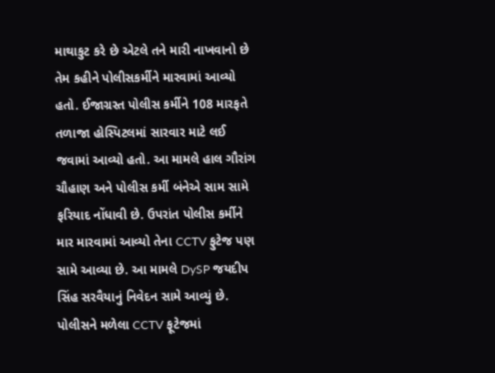માથાકુટ કરે છે એટલે તને મારી નાખવાનો છે તેમ કહીને પોલીસકર્મીને મારવામાં આવ્યો હતો. ઈજાગ્રસ્ત પોલીસ કર્મીને 108 મારફતે તળાજા હોસ્પિટલમાં સારવાર માટે લઈ જવામાં આવ્યો હતો. આ મામલે હાલ ગૌરાંગ ચૌહાણ અને પોલીસ કર્મી બંનેએ સામ સામે ફરિયાદ નોંધાવી છે. ઉપરાંત પોલીસ કર્મીને માર મારવામાં આવ્યો તેના CCTV ફુટેજ પણ સામે આવ્યા છે. આ મામલે DySP જયદીપ સિંહ સરવૈયાનું નિવેદન સામે આવ્યું છે. પોલીસને મળેલા CCTV ફૂટેજમાં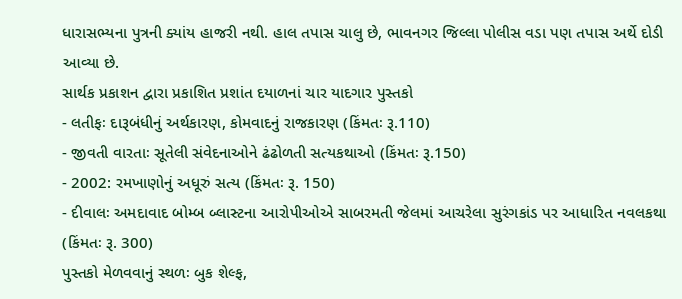ધારાસભ્યના પુત્રની ક્યાંય હાજરી નથી. હાલ તપાસ ચાલુ છે, ભાવનગર જિલ્લા પોલીસ વડા પણ તપાસ અર્થે દોડી આવ્યા છે.
સાર્થક પ્રકાશન દ્વારા પ્રકાશિત પ્રશાંત દયાળનાં ચાર યાદગાર પુસ્તકો
- લતીફઃ દારૂબંધીનું અર્થકારણ, કોમવાદનું રાજકારણ (કિંમતઃ રૂ.110)
- જીવતી વારતાઃ સૂતેલી સંવેદનાઓને ઢંઢોળતી સત્યકથાઓ (કિંમતઃ રૂ.150)
- 2002: રમખાણોનું અધૂરું સત્ય (કિંમતઃ રૂ. 150)
- દીવાલઃ અમદાવાદ બોમ્બ બ્લાસ્ટના આરોપીઓએ સાબરમતી જેલમાં આચરેલા સુરંગકાંડ પર આધારિત નવલકથા (કિંમતઃ રૂ. 300)
પુસ્તકો મેળવવાનું સ્થળઃ બુક શેલ્ફ,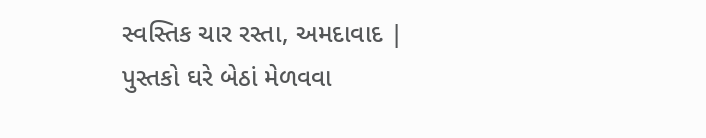સ્વસ્તિક ચાર રસ્તા, અમદાવાદ | પુસ્તકો ઘરે બેઠાં મેળવવા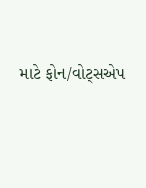માટે ફોન/વોટ્સએપ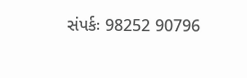સંપર્કઃ 98252 90796